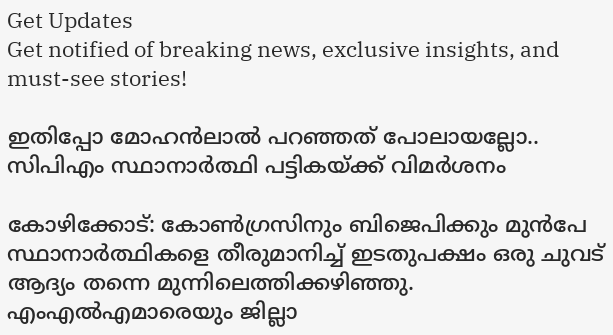Get Updates
Get notified of breaking news, exclusive insights, and must-see stories!

ഇതിപ്പോ മോഹൻലാൽ പറഞ്ഞത് പോലായല്ലോ.. സിപിഎം സ്ഥാനാർത്ഥി പട്ടികയ്ക്ക് വിമർശനം

കോഴിക്കോട്: കോൺഗ്രസിനും ബിജെപിക്കും മുൻപേ സ്ഥാനാർത്ഥികളെ തീരുമാനിച്ച് ഇടതുപക്ഷം ഒരു ചുവട് ആദ്യം തന്നെ മുന്നിലെത്തിക്കഴിഞ്ഞു. എംഎൽഎമാരെയും ജില്ലാ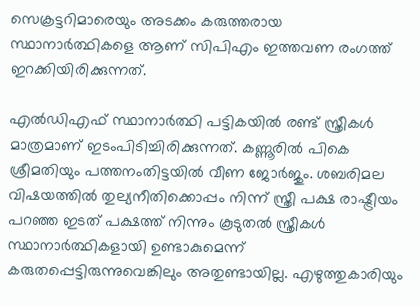സെക്രട്ടറിമാരെയും അടക്കം കരുത്തരായ സ്ഥാനാർത്ഥികളെ ആണ് സിപിഎം ഇത്തവണ രംഗത്ത് ഇറക്കിയിരിക്കുന്നത്.

എൽഡിഎഫ് സ്ഥാനാർത്ഥി പട്ടികയിൽ രണ്ട് സ്ത്രീകൾ മാത്രമാണ് ഇടംപിടിച്ചിരിക്കുന്നത്. കണ്ണൂരിൽ പികെ ശ്രീമതിയും പത്തനംതിട്ടയിൽ വീണ ജോർജും. ശബരിമല വിഷയത്തിൽ തുല്യനീതിക്കൊപ്പം നിന്ന് സ്ത്രീ പക്ഷ രാഷ്ട്രീയം പറഞ്ഞ ഇടത് പക്ഷത്ത് നിന്നും കൂടുതൽ സ്ത്രീകൾ സ്ഥാനാർത്ഥികളായി ഉണ്ടാകുമെന്ന് കരുതപ്പെട്ടിരുന്നുവെങ്കിലും അതുണ്ടായില്ല. എഴുത്തുകാരിയും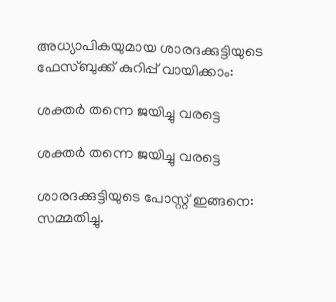അധ്യാപികയുമായ ശാരദക്കുട്ടിയുടെ ഫേസ്ബുക്ക് കുറിപ്പ് വായിക്കാം:

ശക്തർ തന്നെ ജയിച്ചു വരട്ടെ

ശക്തർ തന്നെ ജയിച്ചു വരട്ടെ

ശാരദക്കുട്ടിയുടെ പോസ്റ്റ് ഇങ്ങനെ: സമ്മതിച്ചു.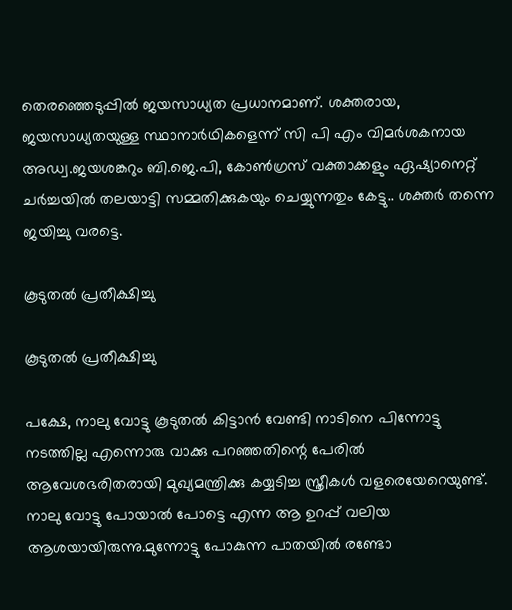തെരഞ്ഞെടുപ്പിൽ ജയസാധ്യത പ്രധാനമാണ്. ശക്തരായ, ജയസാധ്യതയുള്ള സ്ഥാനാർഥികളെന്ന് സി പി എം വിമർശകനായ അഡ്വ.ജയശങ്കറും ബി.ജെ.പി, കോൺഗ്രസ് വക്താക്കളും ഏഷ്യാനെറ്റ് ചർച്ചയിൽ തലയാട്ടി സമ്മതിക്കുകയും ചെയ്യുന്നതും കേട്ടു.. ശക്തർ തന്നെ ജയിച്ചു വരട്ടെ.

കൂടുതൽ പ്രതീക്ഷിച്ചു

കൂടുതൽ പ്രതീക്ഷിച്ചു

പക്ഷേ, നാലു വോട്ടു കൂടുതൽ കിട്ടാൻ വേണ്ടി നാടിനെ പിന്നോട്ടു നടത്തില്ല എന്നൊരു വാക്കു പറഞ്ഞതിന്റെ പേരിൽ ആവേശഭരിതരായി മുഖ്യമന്ത്രിക്കു കയ്യടിച്ച സ്ത്രീകൾ വളരെയേറെയുണ്ട്. നാലു വോട്ടു പോയാൽ പോട്ടെ എന്ന ആ ഉറപ്പ് വലിയ ആശയായിരുന്നു.മുന്നോട്ടു പോകുന്ന പാതയിൽ രണ്ടോ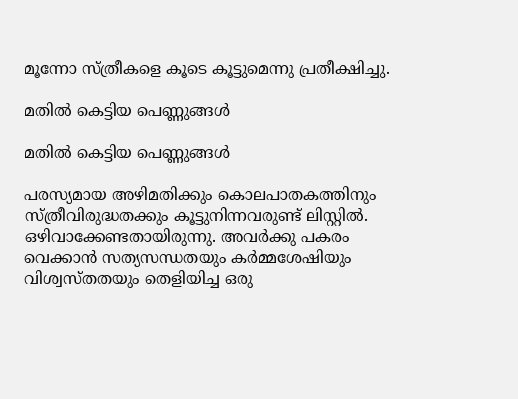മൂന്നോ സ്ത്രീകളെ കൂടെ കൂട്ടുമെന്നു പ്രതീക്ഷിച്ചു.

മതിൽ കെട്ടിയ പെണ്ണുങ്ങൾ

മതിൽ കെട്ടിയ പെണ്ണുങ്ങൾ

പരസ്യമായ അഴിമതിക്കും കൊലപാതകത്തിനും സ്ത്രീവിരുദ്ധതക്കും കൂട്ടുനിന്നവരുണ്ട് ലിസ്റ്റിൽ. ഒഴിവാക്കേണ്ടതായിരുന്നു. അവർക്കു പകരം വെക്കാൻ സത്യസന്ധതയും കർമ്മശേഷിയും വിശ്വസ്തതയും തെളിയിച്ച ഒരു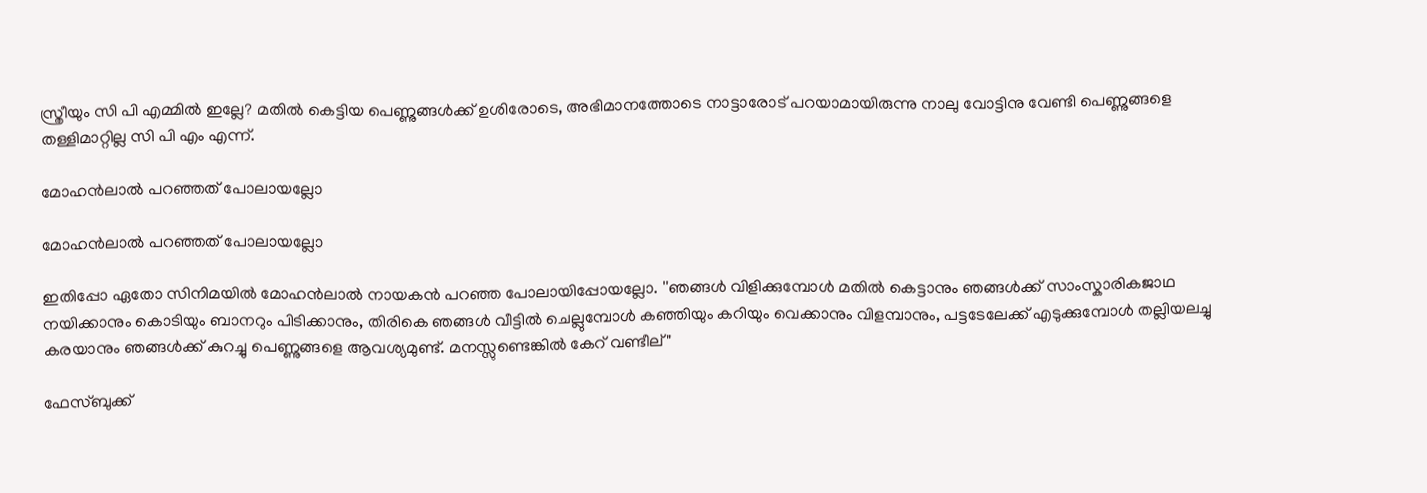സ്ത്രീയും സി പി എമ്മിൽ ഇല്ലേ? മതിൽ കെട്ടിയ പെണ്ണുങ്ങൾക്ക് ഉശിരോടെ, അഭിമാനത്തോടെ നാട്ടാരോട് പറയാമായിരുന്നു നാലു വോട്ടിനു വേണ്ടി പെണ്ണുങ്ങളെ തള്ളിമാറ്റില്ല സി പി എം എന്ന്.

മോഹൻലാൽ പറഞ്ഞത് പോലായല്ലോ

മോഹൻലാൽ പറഞ്ഞത് പോലായല്ലോ

ഇതിപ്പോ ഏതോ സിനിമയിൽ മോഹൻലാൽ നായകൻ പറഞ്ഞ പോലായിപ്പോയല്ലോ. ''ഞങ്ങൾ വിളിക്കുമ്പോൾ മതിൽ കെട്ടാനും ഞങ്ങൾക്ക് സാംസ്കാരികജാഥ നയിക്കാനും കൊടിയും ബാനറും പിടിക്കാനും, തിരികെ ഞങ്ങൾ വീട്ടിൽ ചെല്ലുമ്പോൾ കഞ്ഞിയും കറിയും വെക്കാനും വിളമ്പാനും, പട്ടടേലേക്ക് എടുക്കുമ്പോൾ തല്ലിയലച്ചു കരയാനും ഞങ്ങൾക്ക് കുറച്ചു പെണ്ണുങ്ങളെ ആവശ്യമുണ്ട്. മനസ്സുണ്ടെങ്കിൽ കേറ് വണ്ടീല്"

ഫേസ്ബുക്ക്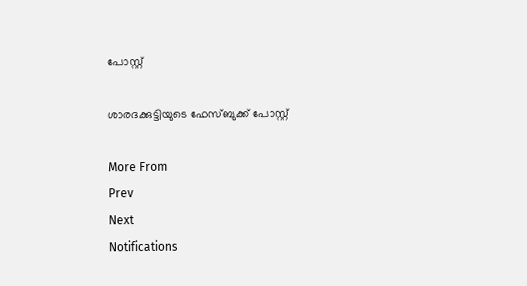പോസ്റ്റ്

ശാരദക്കുട്ടിയുടെ ഫേസ്ബുക്ക് പോസ്റ്റ്

More From
Prev
Next
Notifications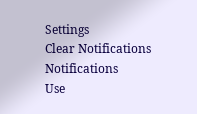Settings
Clear Notifications
Notifications
Use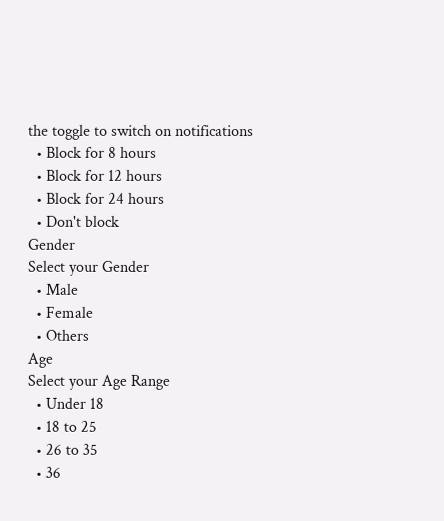the toggle to switch on notifications
  • Block for 8 hours
  • Block for 12 hours
  • Block for 24 hours
  • Don't block
Gender
Select your Gender
  • Male
  • Female
  • Others
Age
Select your Age Range
  • Under 18
  • 18 to 25
  • 26 to 35
  • 36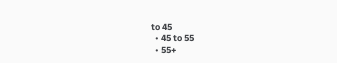to 45
  • 45 to 55
  • 55+